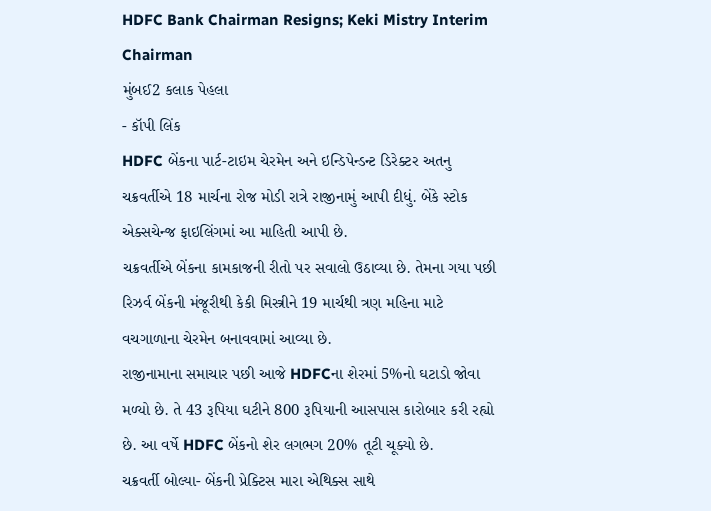HDFC Bank Chairman Resigns; Keki Mistry Interim Chairman
મુંબઈ2 કલાક પેહલા
- કૉપી લિંક
HDFC બેંકના પાર્ટ-ટાઇમ ચેરમેન અને ઇન્ડિપેન્ડન્ટ ડિરેક્ટર અતનુ ચક્રવર્તીએ 18 માર્ચના રોજ મોડી રાત્રે રાજીનામું આપી દીધું. બેંકે સ્ટોક એક્સચેન્જ ફાઇલિંગમાં આ માહિતી આપી છે.
ચક્રવર્તીએ બેંકના કામકાજની રીતો પર સવાલો ઉઠાવ્યા છે. તેમના ગયા પછી રિઝર્વ બેંકની મંજૂરીથી કેકી મિસ્ત્રીને 19 માર્ચથી ત્રણ મહિના માટે વચગાળાના ચેરમેન બનાવવામાં આવ્યા છે.
રાજીનામાના સમાચાર પછી આજે HDFCના શેરમાં 5%નો ઘટાડો જોવા મળ્યો છે. તે 43 રૂપિયા ઘટીને 800 રૂપિયાની આસપાસ કારોબાર કરી રહ્યો છે. આ વર્ષે HDFC બેંકનો શેર લગભગ 20% તૂટી ચૂક્યો છે.
ચક્રવર્તી બોલ્યા- બેંકની પ્રેક્ટિસ મારા એથિક્સ સાથે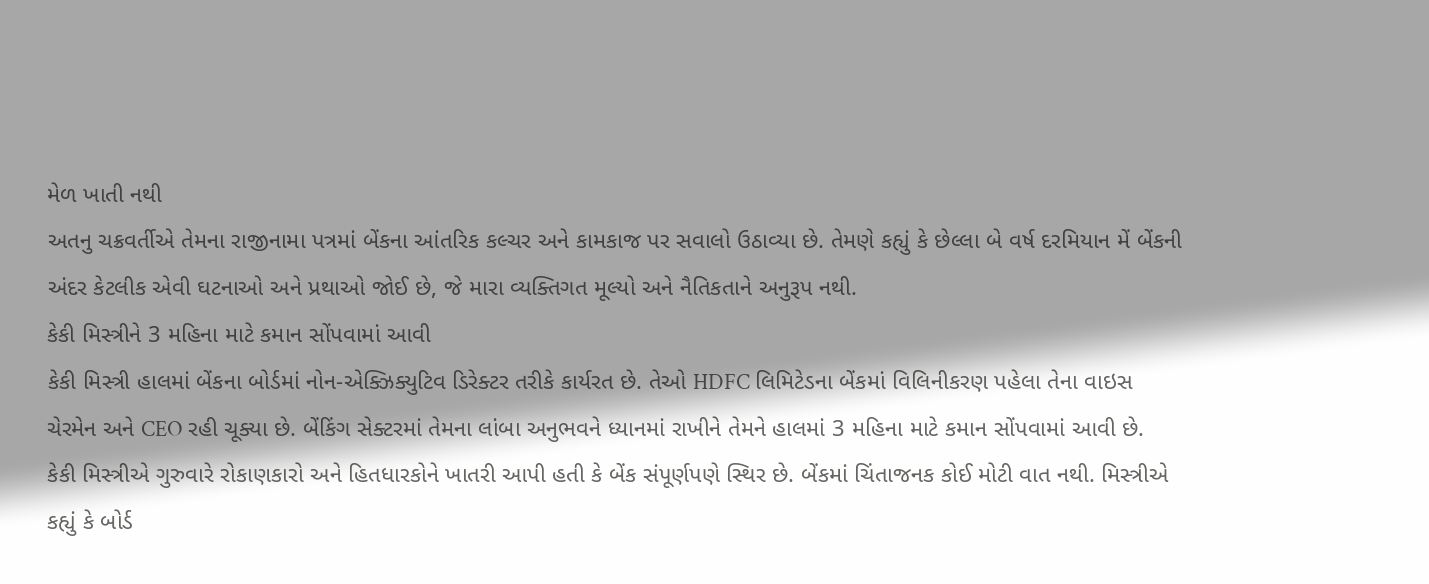મેળ ખાતી નથી
અતનુ ચક્રવર્તીએ તેમના રાજીનામા પત્રમાં બેંકના આંતરિક કલ્ચર અને કામકાજ પર સવાલો ઉઠાવ્યા છે. તેમણે કહ્યું કે છેલ્લા બે વર્ષ દરમિયાન મેં બેંકની અંદર કેટલીક એવી ઘટનાઓ અને પ્રથાઓ જોઈ છે, જે મારા વ્યક્તિગત મૂલ્યો અને નૈતિકતાને અનુરૂપ નથી.
કેકી મિસ્ત્રીને 3 મહિના માટે કમાન સોંપવામાં આવી
કેકી મિસ્ત્રી હાલમાં બેંકના બોર્ડમાં નોન-એક્ઝિક્યુટિવ ડિરેક્ટર તરીકે કાર્યરત છે. તેઓ HDFC લિમિટેડના બેંકમાં વિલિનીકરણ પહેલા તેના વાઇસ ચેરમેન અને CEO રહી ચૂક્યા છે. બેંકિંગ સેક્ટરમાં તેમના લાંબા અનુભવને ધ્યાનમાં રાખીને તેમને હાલમાં 3 મહિના માટે કમાન સોંપવામાં આવી છે.
કેકી મિસ્ત્રીએ ગુરુવારે રોકાણકારો અને હિતધારકોને ખાતરી આપી હતી કે બેંક સંપૂર્ણપણે સ્થિર છે. બેંકમાં ચિંતાજનક કોઈ મોટી વાત નથી. મિસ્ત્રીએ કહ્યું કે બોર્ડ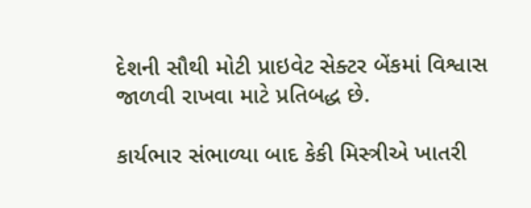દેશની સૌથી મોટી પ્રાઇવેટ સેક્ટર બેંકમાં વિશ્વાસ જાળવી રાખવા માટે પ્રતિબદ્ધ છે.

કાર્યભાર સંભાળ્યા બાદ કેકી મિસ્ત્રીએ ખાતરી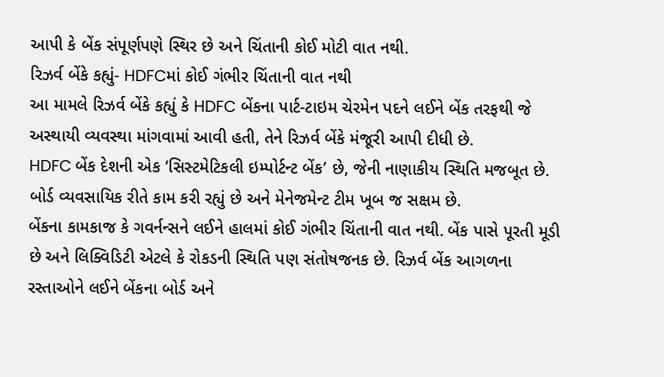આપી કે બેંક સંપૂર્ણપણે સ્થિર છે અને ચિંતાની કોઈ મોટી વાત નથી.
રિઝર્વ બેંકે કહ્યું- HDFCમાં કોઈ ગંભીર ચિંતાની વાત નથી
આ મામલે રિઝર્વ બેંકે કહ્યું કે HDFC બેંકના પાર્ટ-ટાઇમ ચેરમેન પદને લઈને બેંક તરફથી જે અસ્થાયી વ્યવસ્થા માંગવામાં આવી હતી, તેને રિઝર્વ બેંકે મંજૂરી આપી દીધી છે.
HDFC બેંક દેશની એક ‘સિસ્ટમેટિકલી ઇમ્પોર્ટન્ટ બેંક’ છે, જેની નાણાકીય સ્થિતિ મજબૂત છે. બોર્ડ વ્યવસાયિક રીતે કામ કરી રહ્યું છે અને મેનેજમેન્ટ ટીમ ખૂબ જ સક્ષમ છે.
બેંકના કામકાજ કે ગવર્નન્સને લઈને હાલમાં કોઈ ગંભીર ચિંતાની વાત નથી. બેંક પાસે પૂરતી મૂડી છે અને લિક્વિડિટી એટલે કે રોકડની સ્થિતિ પણ સંતોષજનક છે. રિઝર્વ બેંક આગળના રસ્તાઓને લઈને બેંકના બોર્ડ અને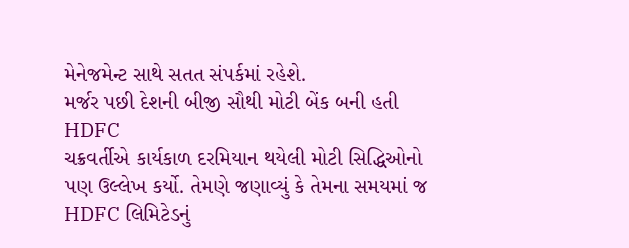મેનેજમેન્ટ સાથે સતત સંપર્કમાં રહેશે.
મર્જર પછી દેશની બીજી સૌથી મોટી બેંક બની હતી HDFC
ચક્રવર્તીએ કાર્યકાળ દરમિયાન થયેલી મોટી સિદ્ધિઓનો પણ ઉલ્લેખ કર્યો. તેમણે જણાવ્યું કે તેમના સમયમાં જ HDFC લિમિટેડનું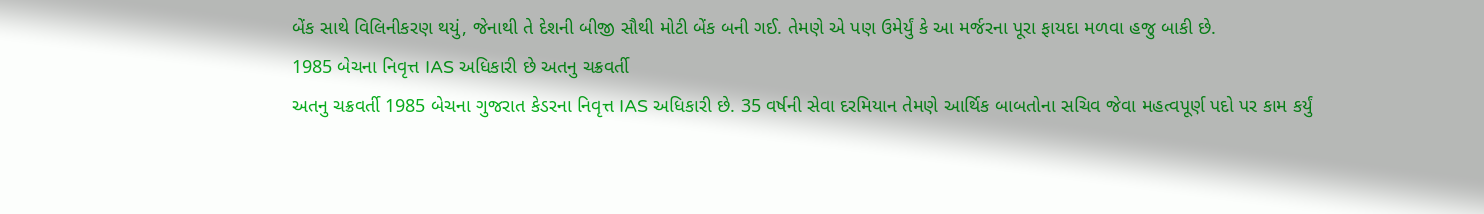બેંક સાથે વિલિનીકરણ થયું, જેનાથી તે દેશની બીજી સૌથી મોટી બેંક બની ગઈ. તેમણે એ પણ ઉમેર્યું કે આ મર્જરના પૂરા ફાયદા મળવા હજુ બાકી છે.
1985 બેચના નિવૃત્ત IAS અધિકારી છે અતનુ ચક્રવર્તી
અતનુ ચક્રવર્તી 1985 બેચના ગુજરાત કેડરના નિવૃત્ત IAS અધિકારી છે. 35 વર્ષની સેવા દરમિયાન તેમણે આર્થિક બાબતોના સચિવ જેવા મહત્વપૂર્ણ પદો પર કામ કર્યું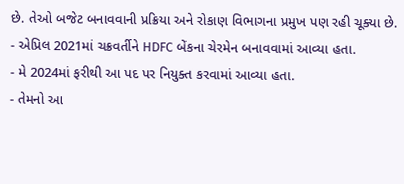છે. તેઓ બજેટ બનાવવાની પ્રક્રિયા અને રોકાણ વિભાગના પ્રમુખ પણ રહી ચૂક્યા છે.
- એપ્રિલ 2021માં ચક્રવર્તીને HDFC બેંકના ચેરમેન બનાવવામાં આવ્યા હતા.
- મે 2024માં ફરીથી આ પદ પર નિયુક્ત કરવામાં આવ્યા હતા.
- તેમનો આ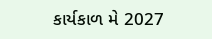કાર્યકાળ મે 2027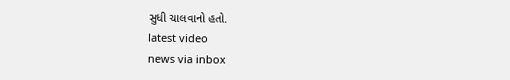સુધી ચાલવાનો હતો.
latest video
news via inbox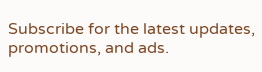Subscribe for the latest updates, promotions, and ads.